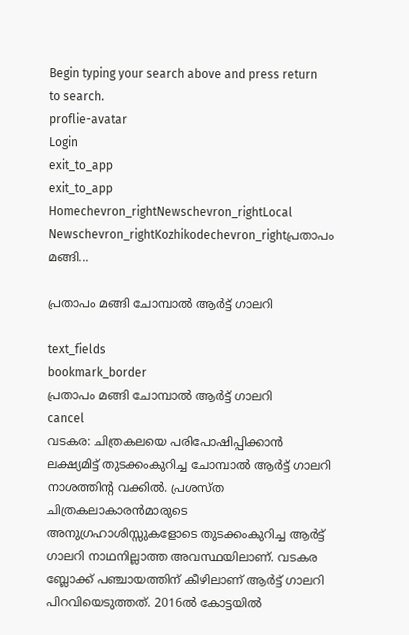Begin typing your search above and press return to search.
proflie-avatar
Login
exit_to_app
exit_to_app
Homechevron_rightNewschevron_rightLocal Newschevron_rightKozhikodechevron_rightപ്രതാപം മങ്ങി...

പ്രതാപം മങ്ങി ചോമ്പാല്‍ ആര്‍ട്ട് ഗാലറി

text_fields
bookmark_border
പ്രതാപം മങ്ങി ചോമ്പാല്‍ ആര്‍ട്ട് ഗാലറി
cancel
വടകര: ചിത്രകലയെ പരിപോഷിപ്പിക്കാൻ ലക്ഷ്യമിട്ട് തുടക്കംകുറിച്ച ചോമ്പാൽ ആർട്ട് ഗാലറി നാശത്തിന്റ വക്കിൽ. പ്രശസ്ത ചിത്രകലാകാരൻമാരുടെ അനുഗ്രഹാശിസ്സുകളോടെ തുടക്കംകുറിച്ച ആർട്ട് ഗാലറി നാഥനില്ലാത്ത അവസ്ഥയിലാണ്. വടകര ബ്ലോക്ക് പഞ്ചായത്തിന് കീഴിലാണ് ആര്‍ട്ട് ഗാലറി പിറവിയെടുത്തത്. 2016ല്‍ കോട്ടയില്‍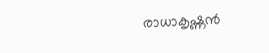രാധാകൃഷ്ണന്‍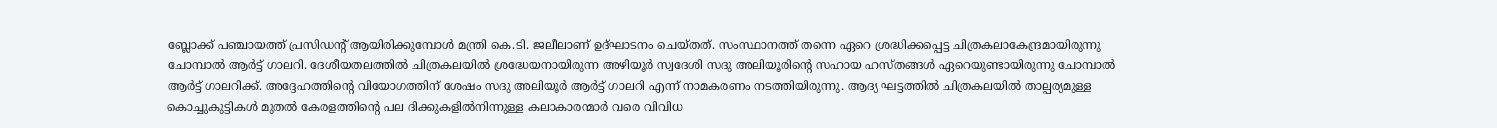ബ്ലോക്ക് പഞ്ചായത്ത് പ്രസിഡന്‍റ് ആയിരിക്കുമ്പോള്‍ മന്ത്രി കെ.ടി. ജലീലാണ് ഉദ്ഘാടനം ചെയ്തത്. സംസ്ഥാനത്ത് തന്നെ ഏറെ ശ്രദ്ധിക്കപ്പെട്ട ചിത്രകലാകേന്ദ്രമായിരുന്നു ചോമ്പാൽ ആർട്ട് ഗാലറി. ദേശീയതലത്തില്‍ ചിത്രകലയില്‍ ശ്രദ്ധേയനായിരുന്ന അഴിയൂര്‍ സ്വദേശി സദു അലിയൂരിന്‍റെ സഹായ ഹസ്തങ്ങള്‍ ഏറെയുണ്ടായിരുന്നു ചോമ്പാല്‍ ആര്‍ട്ട് ഗാലറിക്ക്. അദ്ദേഹത്തിന്‍റെ വിയോഗത്തിന് ശേഷം സദു അലിയൂര്‍ ആര്‍ട്ട് ഗാലറി എന്ന് നാമകരണം നടത്തിയിരുന്നു. ആദ്യ ഘട്ടത്തിൽ ചിത്രകലയില്‍ താല്പര്യമുള്ള കൊച്ചുകുട്ടികള്‍ മുതല്‍ കേരളത്തിന്‍റെ പല ദിക്കുകളില്‍നിന്നുള്ള കലാകാരന്മാര്‍ വരെ വിവിധ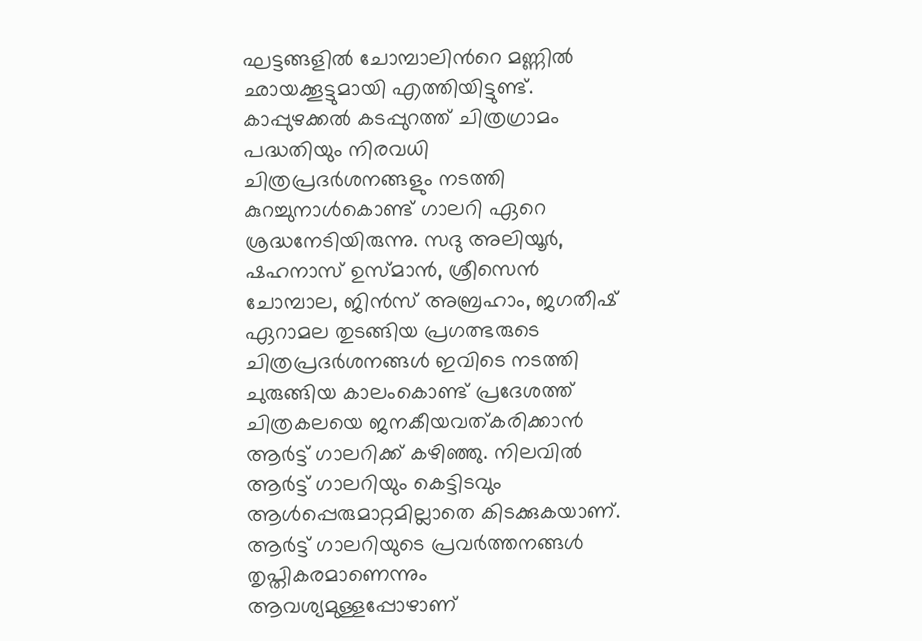ഘട്ടങ്ങളില്‍ ചോമ്പാലിന്‍റെ മണ്ണില്‍ ഛായക്കൂട്ടുമായി എത്തിയിട്ടുണ്ട്. കാപ്പുഴക്കല്‍ കടപ്പുറത്ത് ചിത്രഗ്രാമം പദ്ധതിയും നിരവധി ചിത്രപ്രദര്‍ശനങ്ങളും നടത്തി കുറച്ചുനാള്‍കൊണ്ട് ഗാലറി ഏറെ ശ്രദ്ധനേടിയിരുന്നു. സദു അലിയൂര്‍, ഷഹനാസ് ഉസ്മാന്‍, ശ്രീസെന്‍ ചോമ്പാല, ജിന്‍സ് അബ്രഹാം, ജഗതീഷ് ഏറാമല തുടങ്ങിയ പ്രഗത്ഭരുടെ ചിത്രപ്രദര്‍ശനങ്ങള്‍ ഇവിടെ നടത്തി ചുരുങ്ങിയ കാലംകൊണ്ട് പ്രദേശത്ത് ചിത്രകലയെ ജനകീയവത്കരിക്കാന്‍ ആര്‍ട്ട് ഗാലറിക്ക് കഴിഞ്ഞു. നിലവിൽ ആർട്ട് ഗാലറിയും കെട്ടിടവും ആൾപ്പെരുമാറ്റമില്ലാതെ കിടക്കുകയാണ്. ആർട്ട് ഗാലറിയുടെ പ്രവർത്തനങ്ങൾ തൃപ്തികരമാണെന്നും ആവശ്യമുള്ളപ്പോഴാണ്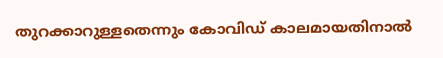തുറക്കാറുള്ളതെന്നും കോവിഡ് കാലമായതിനാൽ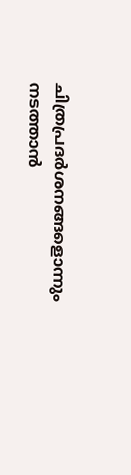ചിത്രപ്രദർശനങ്ങളൊന്നും നടത്താൻ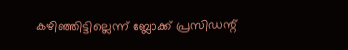കഴിഞ്ഞിട്ടില്ലെന്ന് ബ്ലോക്ക് പ്രസിഡന്റ്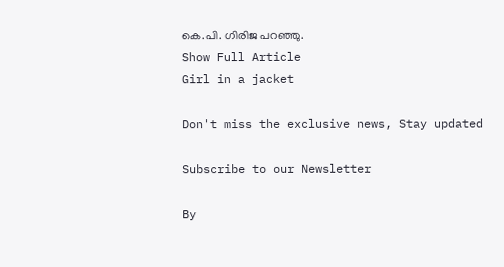കെ.പി. ഗിരിജ പറഞ്ഞു.
Show Full Article
Girl in a jacket

Don't miss the exclusive news, Stay updated

Subscribe to our Newsletter

By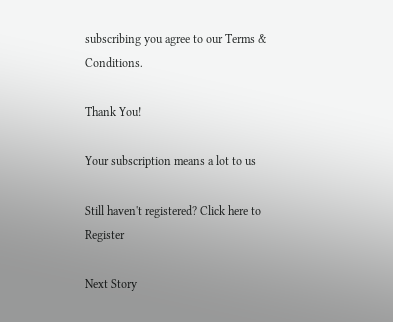subscribing you agree to our Terms & Conditions.

Thank You!

Your subscription means a lot to us

Still haven't registered? Click here to Register

Next Story